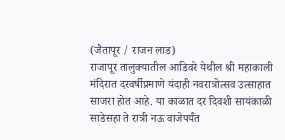(जैतापूर / राजन लाड)
राजापूर तालुक्यातील आडिवरे येथील श्री महाकाली मंदिरात दरवर्षीप्रमाणे यंदाही नवरात्रोत्सव उत्साहात साजरा होत आहे. या काळात दर दिवशी सायंकाळी साडेसहा ते रात्री नऊ वाजेपर्यंत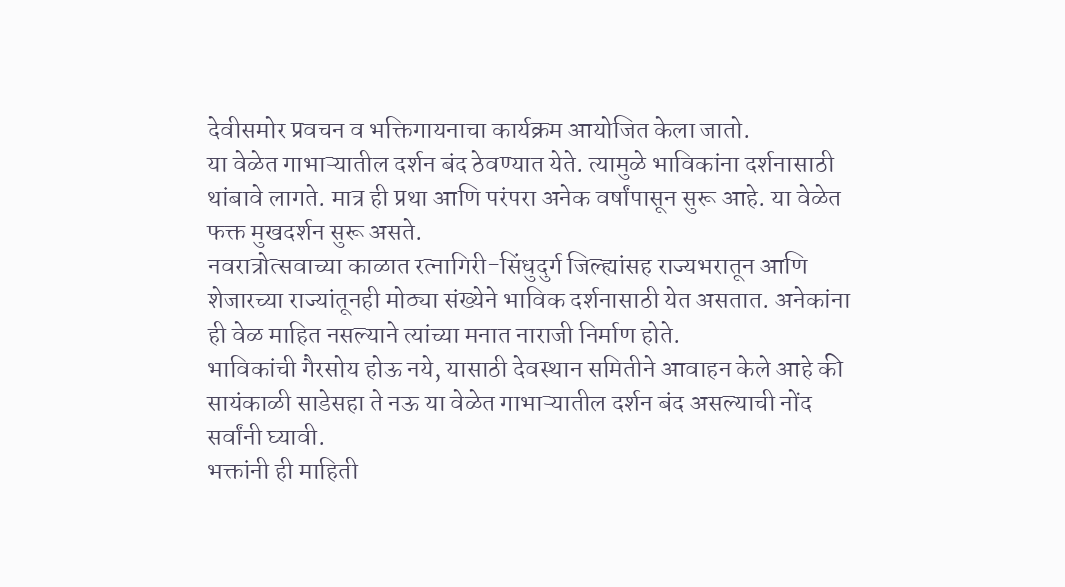देवीसमोर प्रवचन व भक्तिगायनाचा कार्यक्रम आयोजित केला जातो.
या वेळेत गाभाऱ्यातील दर्शन बंद ठेवण्यात येते. त्यामुळे भाविकांना दर्शनासाठी थांबावे लागते. मात्र ही प्रथा आणि परंपरा अनेक वर्षांपासून सुरू आहे. या वेळेत फक्त मुखदर्शन सुरू असते.
नवरात्रोत्सवाच्या काळात रत्नागिरी-सिंधुदुर्ग जिल्ह्यांसह राज्यभरातून आणि शेजारच्या राज्यांतूनही मोठ्या संख्येने भाविक दर्शनासाठी येत असतात. अनेकांना ही वेळ माहित नसल्याने त्यांच्या मनात नाराजी निर्माण होते.
भाविकांची गैरसोय होऊ नये, यासाठी देवस्थान समितीने आवाहन केले आहे की सायंकाळी साडेसहा ते नऊ या वेळेत गाभाऱ्यातील दर्शन बंद असल्याची नोंद सर्वांनी घ्यावी.
भक्तांनी ही माहिती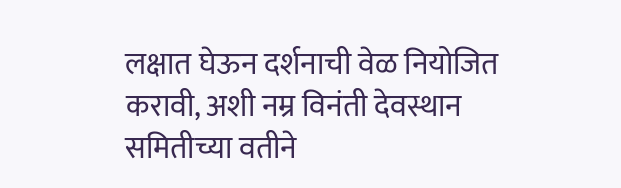लक्षात घेऊन दर्शनाची वेळ नियोजित करावी, अशी नम्र विनंती देवस्थान समितीच्या वतीने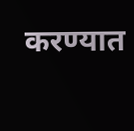करण्यात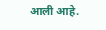आली आहे.